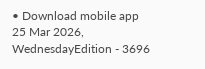• Download mobile app
25 Mar 2026, WednesdayEdition - 3696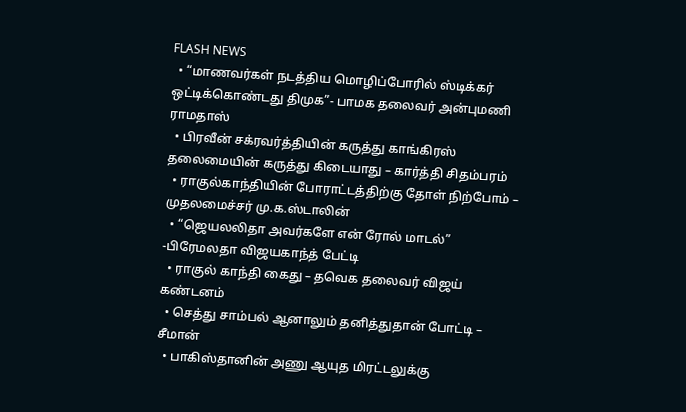FLASH NEWS
  • “மாணவர்கள் நடத்திய மொழிப்போரில் ஸ்டிக்கர் ஒட்டிக்கொண்டது திமுக”- பாமக தலைவர் அன்புமணி ராமதாஸ்
  • பிரவீன் சக்ரவர்த்தியின் கருத்து காங்கிரஸ் தலைமையின் கருத்து கிடையாது – கார்த்தி சிதம்பரம்
  • ராகுல்காந்தியின் போராட்டத்திற்கு தோள் நிற்போம் – முதலமைச்சர் மு.க.ஸ்டாலின்
  • “ஜெயலலிதா அவர்களே என் ரோல் மாடல்” -பிரேமலதா விஜயகாந்த் பேட்டி
  • ராகுல் காந்தி கைது – தவெக தலைவர் விஜய் கண்டனம்
  • செத்து சாம்பல் ஆனாலும் தனித்துதான் போட்டி – சீமான்
  • பாகிஸ்தானின் அணு ஆயுத மிரட்டலுக்கு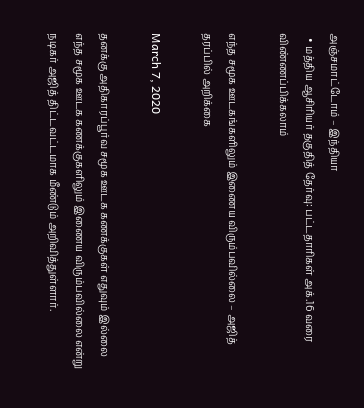அஞ்சமாட்டோம் – இந்தியா
  • மத்திய ஆசிரியர் தகுதித் தேர்வு: பட்டதாரிகள் அக்.16 வரை விண்ணப்பிக்கலாம்

எந்த சமூக ஊடகங்களிலும் இணைய விரும்பவில்லை – அஜித் தரப்பில் அறிக்கை

March 7, 2020

தனக்கு அதிகாரப்பூர்வ சமூக ஊடக கணக்குகள் எதுவும் இல்லை எந்த சமூக ஊடக கணக்குகளிலும் இணைய விரும்பவில்லை என்று நடிகர் அஜித் திட்டவட்டமாக மீண்டும் அறிவித்துள்ளார்.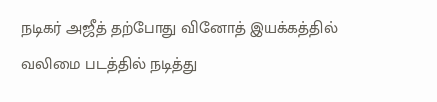நடிகர் அஜீத் தற்போது வினோத் இயக்கத்தில் வலிமை படத்தில் நடித்து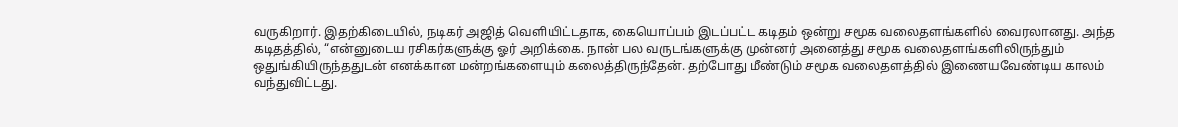வருகிறார். இதற்கிடையில், நடிகர் அஜித் வெளியிட்டதாக, கையொப்பம் இடப்பட்ட கடிதம் ஒன்று சமூக வலைதளங்களில் வைரலானது. அந்த கடிதத்தில், “என்னுடைய ரசிகர்களுக்கு ஓர் அறிக்கை. நான் பல வருடங்களுக்கு முன்னர் அனைத்து சமூக வலைதளங்களிலிருந்தும் ஒதுங்கியிருந்ததுடன் எனக்கான மன்றங்களையும் கலைத்திருந்தேன். தற்போது மீண்டும் சமூக வலைதளத்தில் இணையவேண்டிய காலம் வந்துவிட்டது.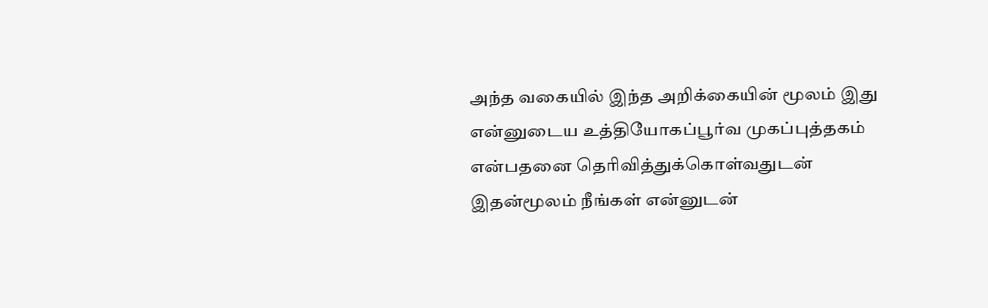அந்த வகையில் இந்த அறிக்கையின் மூலம் இது என்னுடைய உத்தியோகப்பூர்வ முகப்புத்தகம் என்பதனை தெரிவித்துக்கொள்வதுடன் இதன்மூலம் நீங்கள் என்னுடன்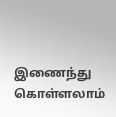இணைந்து கொள்ளலாம்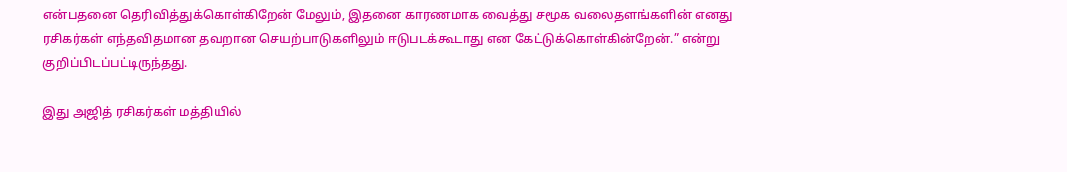என்பதனை தெரிவித்துக்கொள்கிறேன் மேலும், இதனை காரணமாக வைத்து சமூக வலைதளங்களின் எனது ரசிகர்கள் எந்தவிதமான தவறான செயற்பாடுகளிலும் ஈடுபடக்கூடாது என கேட்டுக்கொள்கின்றேன்.” என்று குறிப்பிடப்பட்டிருந்தது.

இது அஜித் ரசிகர்கள் மத்தியில்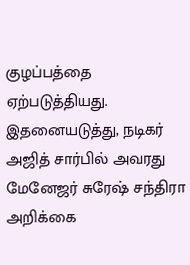குழப்பத்தை ஏற்படுத்தியது. இதனையடுத்து, நடிகர் அஜித் சார்பில் அவரது மேனேஜர் சுரேஷ் சந்திரா அறிக்கை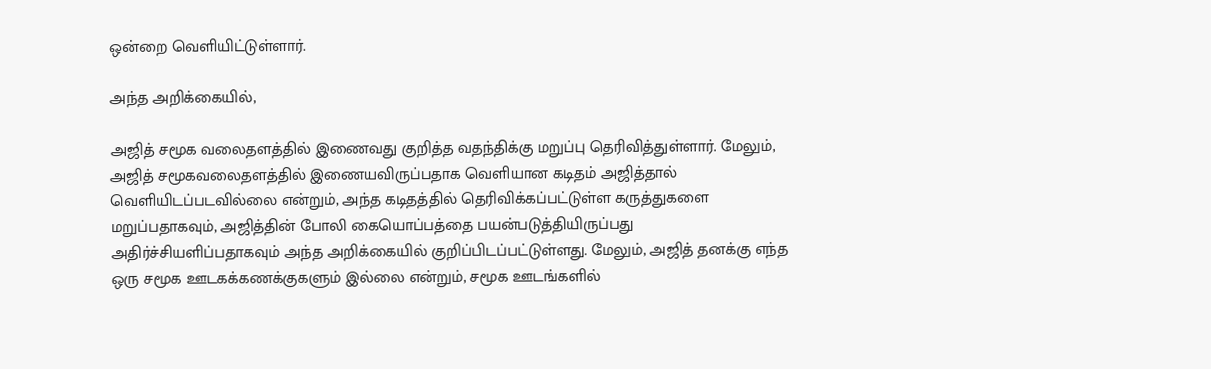ஒன்றை வெளியிட்டுள்ளார்.

அந்த அறிக்கையில்,

அஜித் சமூக வலைதளத்தில் இணைவது குறித்த வதந்திக்கு மறுப்பு தெரிவித்துள்ளார். மேலும், அஜித் சமூகவலைதளத்தில் இணையவிருப்பதாக வெளியான கடிதம் அஜித்தால் வெளியிடப்படவில்லை என்றும், அந்த கடிதத்தில் தெரிவிக்கப்பட்டுள்ள கருத்துகளை மறுப்பதாகவும், அஜித்தின் போலி கையொப்பத்தை பயன்படுத்தியிருப்பது அதிர்ச்சியளிப்பதாகவும் அந்த அறிக்கையில் குறிப்பிடப்பட்டுள்ளது. மேலும், அஜித் தனக்கு எந்த ஒரு சமூக ஊடகக்கணக்குகளும் இல்லை என்றும், சமூக ஊடங்களில்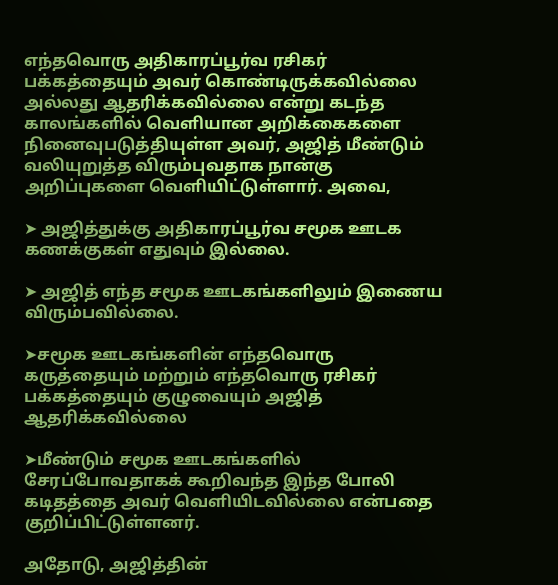எந்தவொரு அதிகாரப்பூர்வ ரசிகர் பக்கத்தையும் அவர் கொண்டிருக்கவில்லை அல்லது ஆதரிக்கவில்லை என்று கடந்த காலங்களில் வெளியான அறிக்கைகளை நினைவுபடுத்தியுள்ள அவர், அஜித் மீண்டும் வலியுறுத்த விரும்புவதாக நான்கு அறிப்புகளை வெளியிட்டுள்ளார். அவை,

➤ அஜித்துக்கு அதிகாரப்பூர்வ சமூக ஊடக கணக்குகள் எதுவும் இல்லை.

➤ அஜித் எந்த சமூக ஊடகங்களிலும் இணைய விரும்பவில்லை.

➤சமூக ஊடகங்களின் எந்தவொரு கருத்தையும் மற்றும் எந்தவொரு ரசிகர் பக்கத்தையும் குழுவையும் அஜித் ஆதரிக்கவில்லை

➤மீண்டும் சமூக ஊடகங்களில் சேரப்போவதாகக் கூறிவந்த இந்த போலி கடிதத்தை அவர் வெளியிடவில்லை என்பதை குறிப்பிட்டுள்ளனர்.

அதோடு, அஜித்தின்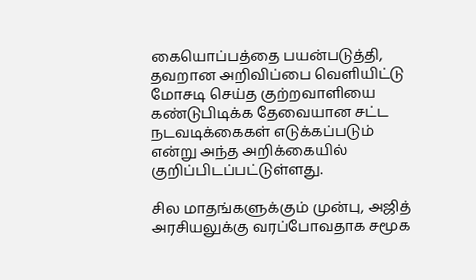கையொப்பத்தை பயன்படுத்தி, தவறான அறிவிப்பை வெளியிட்டு மோசடி செய்த குற்றவாளியை கண்டுபிடிக்க தேவையான சட்ட நடவடிக்கைகள் எடுக்கப்படும் என்று அந்த அறிக்கையில் குறிப்பிடப்பட்டுள்ளது.

சில மாதங்களுக்கும் முன்பு, அஜித் அரசியலுக்கு வரப்போவதாக சமூக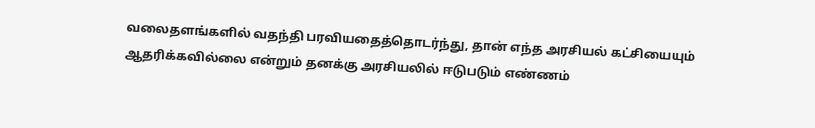வலைதளங்களில் வதந்தி பரவியதைத்தொடர்ந்து, தான் எந்த அரசியல் கட்சியையும் ஆதரிக்கவில்லை என்றும் தனக்கு அரசியலில் ஈடுபடும் எண்ணம்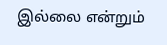இல்லை என்றும்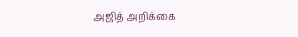அஜித் அறிக்கை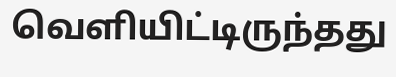வெளியிட்டிருந்தது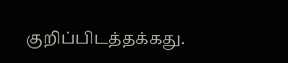குறிப்பிடத்தக்கது.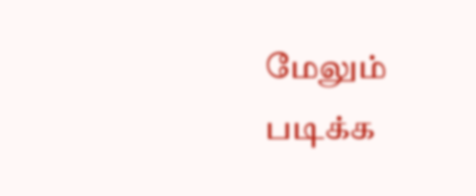மேலும் படிக்க